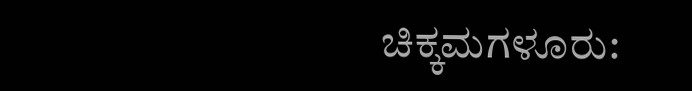ಚಿಕ್ಕಮಗಳೂರು: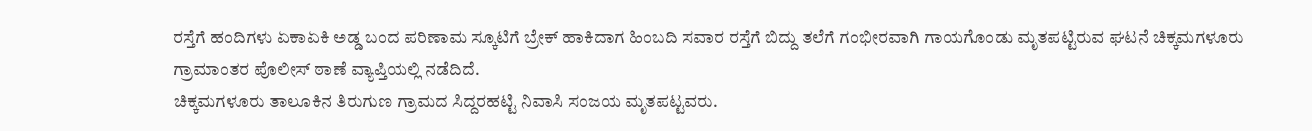ರಸ್ತೆಗೆ ಹಂದಿಗಳು ಏಕಾಏಕಿ ಅಡ್ಡ ಬಂದ ಪರಿಣಾಮ ಸ್ಕೂಟಿಗೆ ಬ್ರೇಕ್ ಹಾಕಿದಾಗ ಹಿಂಬದಿ ಸವಾರ ರಸ್ತೆಗೆ ಬಿದ್ದು ತಲೆಗೆ ಗಂಭೀರವಾಗಿ ಗಾಯಗೊಂಡು ಮೃತಪಟ್ಟಿರುವ ಘಟನೆ ಚಿಕ್ಕಮಗಳೂರು ಗ್ರಾಮಾಂತರ ಪೊಲೀಸ್ ಠಾಣೆ ವ್ಯಾಪ್ತಿಯಲ್ಲಿ ನಡೆದಿದೆ.
ಚಿಕ್ಕಮಗಳೂರು ತಾಲೂಕಿನ ತಿರುಗುಣ ಗ್ರಾಮದ ಸಿದ್ದರಹಟ್ಟಿ ನಿವಾಸಿ ಸಂಜಯ ಮೃತಪಟ್ಟವರು.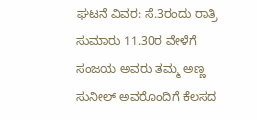ಘಟನೆ ವಿವರ: ಸೆ.3ರಂದು ರಾತ್ರಿ ಸುಮಾರು 11.30ರ ವೇಳೆಗೆ ಸಂಜಯ ಅವರು ತಮ್ಮ ಅಣ್ಣ ಸುನೀಲ್ ಅವರೊಂದಿಗೆ ಕೆಲಸದ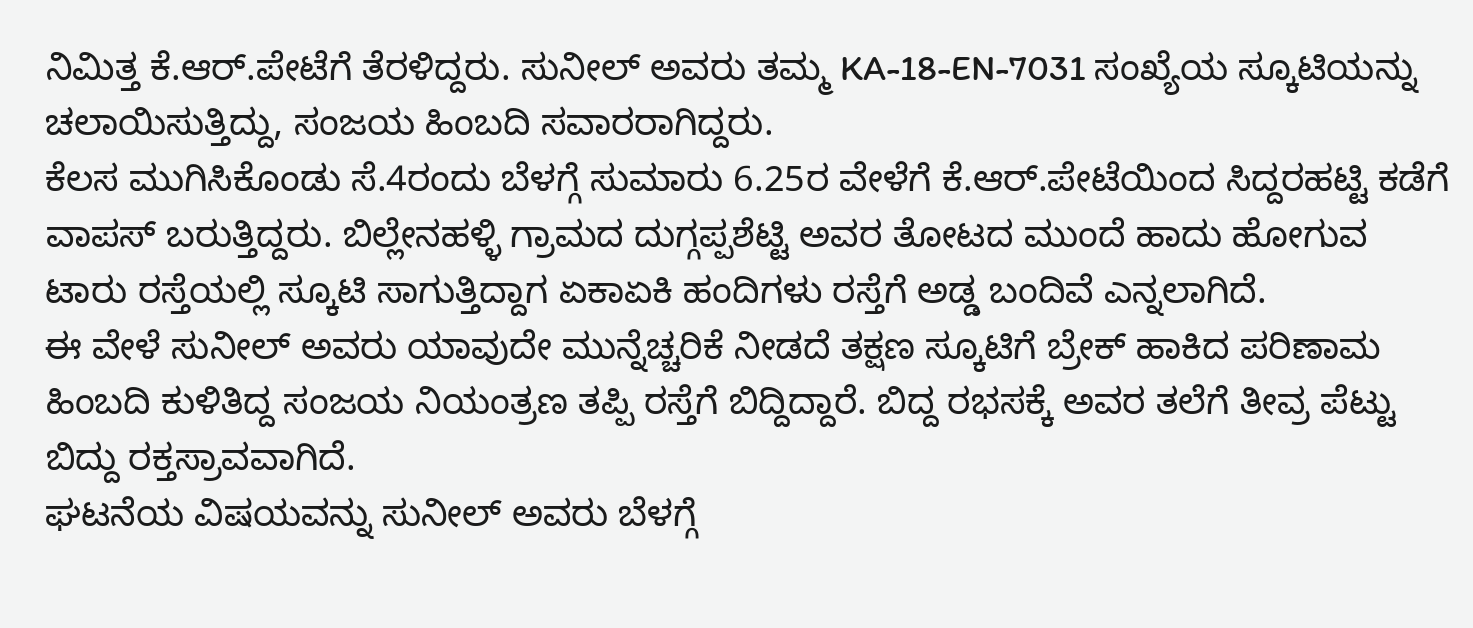ನಿಮಿತ್ತ ಕೆ.ಆರ್.ಪೇಟೆಗೆ ತೆರಳಿದ್ದರು. ಸುನೀಲ್ ಅವರು ತಮ್ಮ KA-18-EN-7031 ಸಂಖ್ಯೆಯ ಸ್ಕೂಟಿಯನ್ನು ಚಲಾಯಿಸುತ್ತಿದ್ದು, ಸಂಜಯ ಹಿಂಬದಿ ಸವಾರರಾಗಿದ್ದರು.
ಕೆಲಸ ಮುಗಿಸಿಕೊಂಡು ಸೆ.4ರಂದು ಬೆಳಗ್ಗೆ ಸುಮಾರು 6.25ರ ವೇಳೆಗೆ ಕೆ.ಆರ್.ಪೇಟೆಯಿಂದ ಸಿದ್ದರಹಟ್ಟಿ ಕಡೆಗೆ ವಾಪಸ್ ಬರುತ್ತಿದ್ದರು. ಬಿಲ್ಲೇನಹಳ್ಳಿ ಗ್ರಾಮದ ದುಗ್ಗಪ್ಪಶೆಟ್ಟಿ ಅವರ ತೋಟದ ಮುಂದೆ ಹಾದು ಹೋಗುವ ಟಾರು ರಸ್ತೆಯಲ್ಲಿ ಸ್ಕೂಟಿ ಸಾಗುತ್ತಿದ್ದಾಗ ಏಕಾಏಕಿ ಹಂದಿಗಳು ರಸ್ತೆಗೆ ಅಡ್ಡ ಬಂದಿವೆ ಎನ್ನಲಾಗಿದೆ.
ಈ ವೇಳೆ ಸುನೀಲ್ ಅವರು ಯಾವುದೇ ಮುನ್ನೆಚ್ಚರಿಕೆ ನೀಡದೆ ತಕ್ಷಣ ಸ್ಕೂಟಿಗೆ ಬ್ರೇಕ್ ಹಾಕಿದ ಪರಿಣಾಮ ಹಿಂಬದಿ ಕುಳಿತಿದ್ದ ಸಂಜಯ ನಿಯಂತ್ರಣ ತಪ್ಪಿ ರಸ್ತೆಗೆ ಬಿದ್ದಿದ್ದಾರೆ. ಬಿದ್ದ ರಭಸಕ್ಕೆ ಅವರ ತಲೆಗೆ ತೀವ್ರ ಪೆಟ್ಟು ಬಿದ್ದು ರಕ್ತಸ್ರಾವವಾಗಿದೆ.
ಘಟನೆಯ ವಿಷಯವನ್ನು ಸುನೀಲ್ ಅವರು ಬೆಳಗ್ಗೆ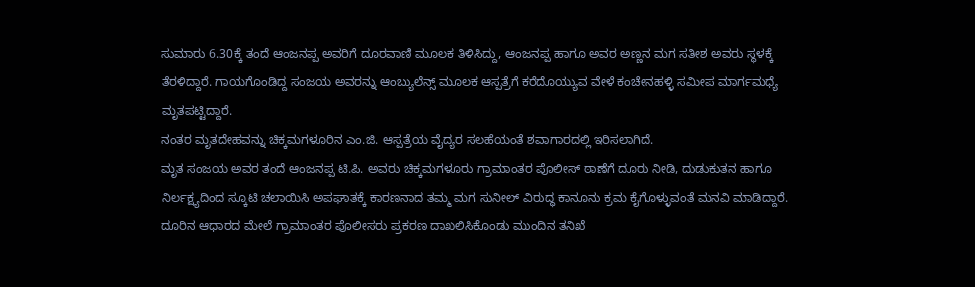ಸುಮಾರು 6.30ಕ್ಕೆ ತಂದೆ ಆಂಜನಪ್ಪ ಅವರಿಗೆ ದೂರವಾಣಿ ಮೂಲಕ ತಿಳಿಸಿದ್ದು, ಆಂಜನಪ್ಪ ಹಾಗೂ ಅವರ ಅಣ್ಣನ ಮಗ ಸತೀಶ ಅವರು ಸ್ಥಳಕ್ಕೆ ತೆರಳಿದ್ದಾರೆ. ಗಾಯಗೊಂಡಿದ್ದ ಸಂಜಯ ಅವರನ್ನು ಆಂಬ್ಯುಲೆನ್ಸ್ ಮೂಲಕ ಆಸ್ಪತ್ರೆಗೆ ಕರೆದೊಯ್ಯುವ ವೇಳೆ ಕಂಚೇನಹಳ್ಳಿ ಸಮೀಪ ಮಾರ್ಗಮಧ್ಯೆ ಮೃತಪಟ್ಟಿದ್ದಾರೆ.
ನಂತರ ಮೃತದೇಹವನ್ನು ಚಿಕ್ಕಮಗಳೂರಿನ ಎಂ.ಜಿ. ಆಸ್ಪತ್ರೆಯ ವೈದ್ಯರ ಸಲಹೆಯಂತೆ ಶವಾಗಾರದಲ್ಲಿ ಇರಿಸಲಾಗಿದೆ.
ಮೃತ ಸಂಜಯ ಅವರ ತಂದೆ ಆಂಜನಪ್ಪ ಟಿ.ಪಿ. ಅವರು ಚಿಕ್ಕಮಗಳೂರು ಗ್ರಾಮಾಂತರ ಪೊಲೀಸ್ ಠಾಣೆಗೆ ದೂರು ನೀಡಿ, ದುಡುಕುತನ ಹಾಗೂ ನಿರ್ಲಕ್ಷ್ಯದಿಂದ ಸ್ಕೂಟಿ ಚಲಾಯಿಸಿ ಅಪಘಾತಕ್ಕೆ ಕಾರಣನಾದ ತಮ್ಮ ಮಗ ಸುನೀಲ್ ವಿರುದ್ಧ ಕಾನೂನು ಕ್ರಮ ಕೈಗೊಳ್ಳುವಂತೆ ಮನವಿ ಮಾಡಿದ್ದಾರೆ.
ದೂರಿನ ಆಧಾರದ ಮೇಲೆ ಗ್ರಾಮಾಂತರ ಪೊಲೀಸರು ಪ್ರಕರಣ ದಾಖಲಿಸಿಕೊಂಡು ಮುಂದಿನ ತನಿಖೆ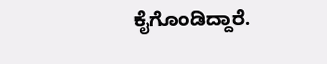ಕೈಗೊಂಡಿದ್ದಾರೆ.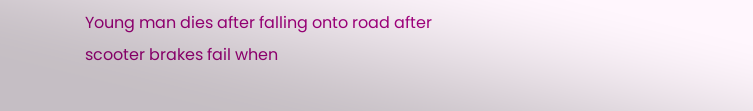Young man dies after falling onto road after scooter brakes fail when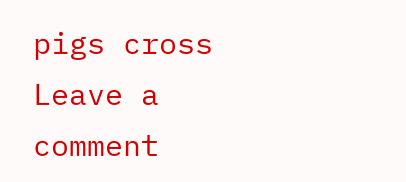pigs cross
Leave a comment